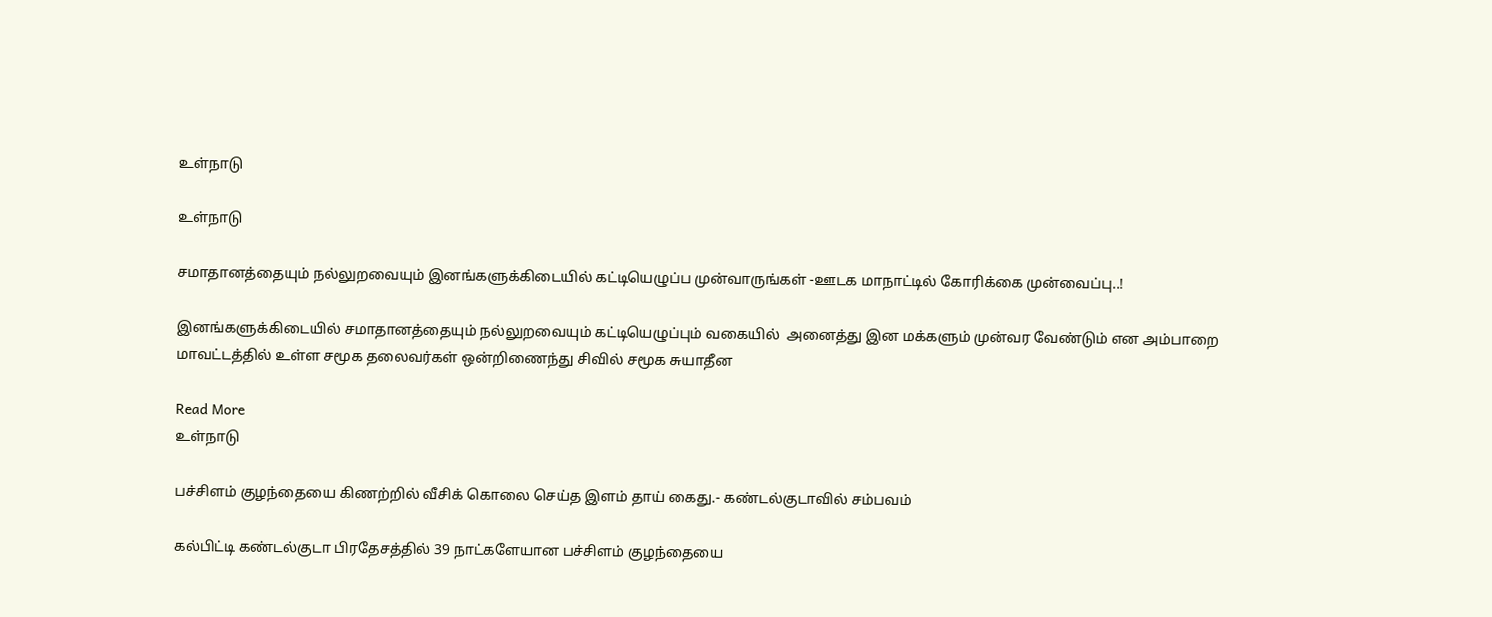உள்நாடு

உள்நாடு

சமாதானத்தையும் நல்லுறவையும் இனங்களுக்கிடையில் கட்டியெழுப்ப முன்வாருங்கள் -ஊடக மாநாட்டில் கோரிக்கை முன்வைப்பு..!

இனங்களுக்கிடையில் சமாதானத்தையும் நல்லுறவையும் கட்டியெழுப்பும் வகையில்  அனைத்து இன மக்களும் முன்வர வேண்டும் என அம்பாறை மாவட்டத்தில் உள்ள சமூக தலைவர்கள் ஒன்றிணைந்து சிவில் சமூக சுயாதீன

Read More
உள்நாடு

பச்சிளம் குழந்தையை கிணற்றில் வீசிக் கொலை செய்த இளம் தாய் கைது.- கண்டல்குடாவில் சம்பவம்

கல்பிட்டி கண்டல்குடா பிரதேசத்தில் 39 நாட்களேயான பச்சிளம் குழந்தையை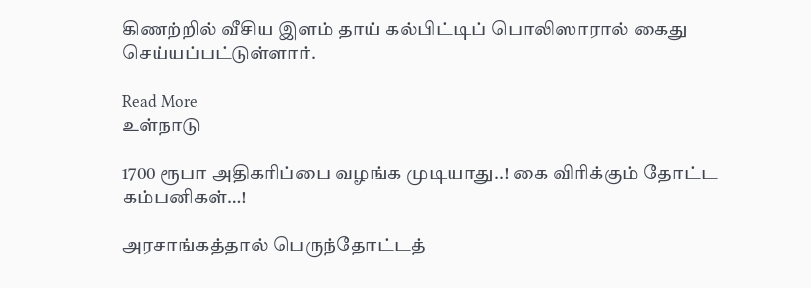கிணற்றில் வீசிய இளம் தாய் கல்பிட்டிப் பொலிஸாரால் கைது செய்யப்பட்டுள்ளார்.

Read More
உள்நாடு

1700 ரூபா அதிகரிப்பை வழங்க முடியாது..! கை விரிக்கும் தோட்ட கம்பனிகள்…!

அரசாங்கத்தால் பெருந்தோட்டத்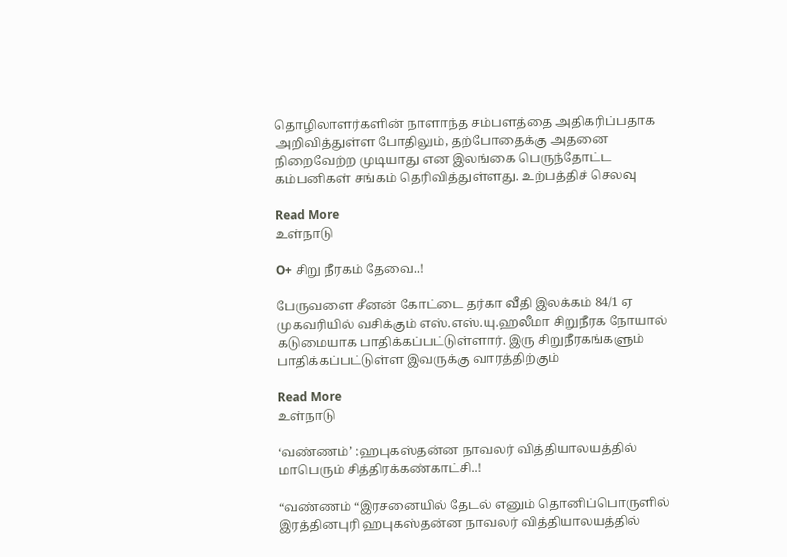தொழிலாளர்களின் நாளாந்த சம்பளத்தை அதிகரிப்பதாக அறிவித்துள்ள போதிலும், தற்போதைக்கு அதனை நிறைவேற்ற முடியாது என இலங்கை பெருந்தோட்ட கம்பனிகள் சங்கம் தெரிவித்துள்ளது. உற்பத்திச் செலவு

Read More
உள்நாடு

O+ சிறு நீரகம் தேவை..!

பேருவளை சீனன் கோட்டை தர்கா வீதி இலக்கம் 84/1 ஏ முகவரியில் வசிக்கும் எஸ்.எஸ்.யு‌.ஹலீமா சிறுநீரக நோயால் கடுமையாக பாதிக்கப்பட்டுள்ளார். இரு சிறுநீரகங்களும் பாதிக்கப்பட்டுள்ள இவருக்கு வாரத்திற்கும்

Read More
உள்நாடு

‘வண்ணம்’ :ஹபுகஸ்தன்ன நாவலர் வித்தியாலயத்தில் மாபெரும் சித்திரக்கண்காட்சி..!

“வண்ணம் “இரசனையில் தேடல் எனும் தொனிப்பொருளில் இரத்தினபுரி ஹபுகஸ்தன்ன நாவலர் வித்தியாலயத்தில்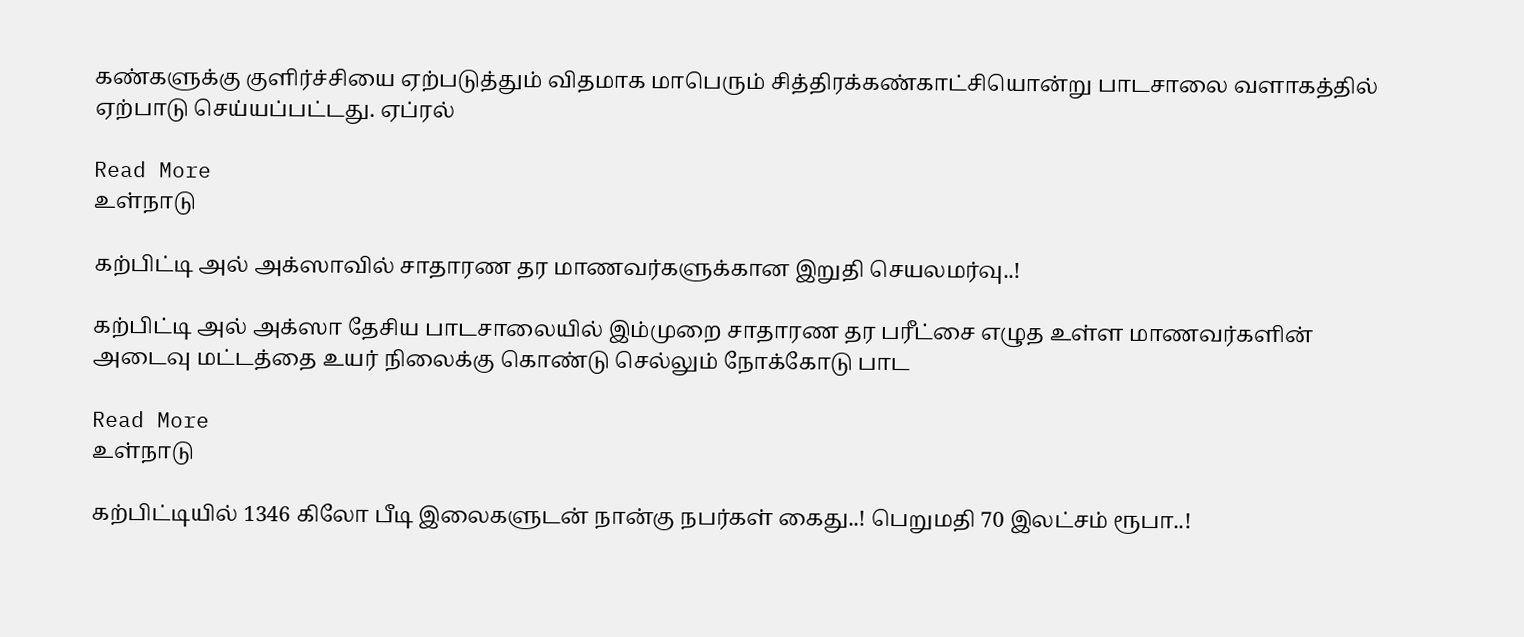கண்களுக்கு குளிர்ச்சியை ஏற்படுத்தும் விதமாக மாபெரும் சித்திரக்கண்காட்சியொன்று பாடசாலை வளாகத்தில் ஏற்பாடு செய்யப்பட்டது. ஏப்ரல்

Read More
உள்நாடு

கற்பிட்டி அல் அக்ஸாவில் சாதாரண தர மாணவர்களுக்கான இறுதி செயலமர்வு..!

கற்பிட்டி அல் அக்ஸா தேசிய பாடசாலையில் இம்முறை சாதாரண தர பரீட்சை எழுத உள்ள மாணவர்களின் அடைவு மட்டத்தை உயர் நிலைக்கு கொண்டு செல்லும் நோக்கோடு பாட

Read More
உள்நாடு

கற்பிட்டியில் 1346 கிலோ பீடி இலைகளுடன் நான்கு நபர்கள் கைது..! பெறுமதி 70 இலட்சம் ரூபா..!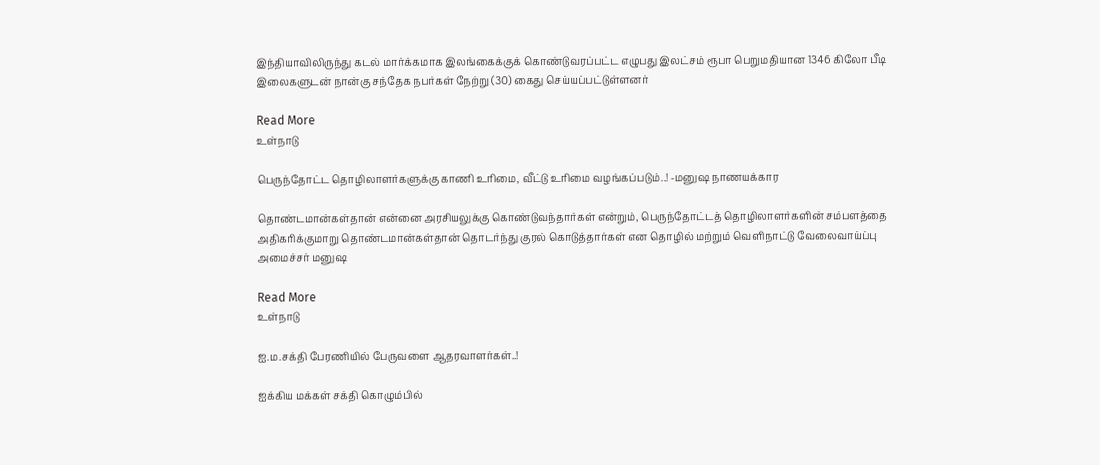இந்தியாவிலிருந்து கடல் மார்க்கமாக இலங்கைக்குக் கொண்டுவரப்பட்ட எழுபது இலட்சம் ரூபா பெறுமதியான 1346 கிலோ பீடி இலைகளுடன் நான்கு சந்தேக நபர்கள் நேற்று (30) கைது செய்யப்பட்டுள்ளனர்

Read More
உள்நாடு

பெருந்தோட்ட தொழிலாளர்களுக்கு காணி உரிமை, வீட்டு உரிமை வழங்கப்படும்..! -மனுஷ நாணயக்கார

தொண்டமான்கள்தான் என்னை அரசியலுக்கு கொண்டுவந்தார்கள் என்றும், பெருந்தோட்டத் தொழிலாளர்களின் சம்பளத்தை அதிகரிக்குமாறு தொண்டமான்கள்தான் தொடர்ந்து குரல் கொடுத்தார்கள் என தொழில் மற்றும் வெளிநாட்டு வேலைவாய்ப்பு அமைச்சர் மனுஷ

Read More
உள்நாடு

ஐ.ம.சக்தி பேரணியில் பேருவளை ஆதரவாளர்கள்..!

ஐக்கிய மக்கள் சக்தி கொழும்பில்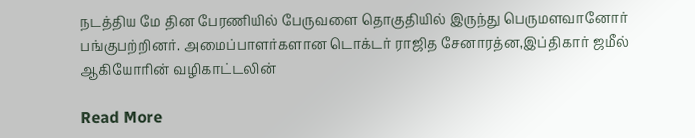நடத்திய மே தின பேரணியில் பேருவளை தொகுதியில் இருந்து பெருமளவானோர் பங்குபற்றினர். அமைப்பாளர்களான டொக்டர் ராஜித சேனாரத்ன,இப்திகார் ஜமீல் ஆகியோரின் வழிகாட்டலின்

Read More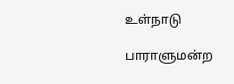உள்நாடு

பாராளுமன்ற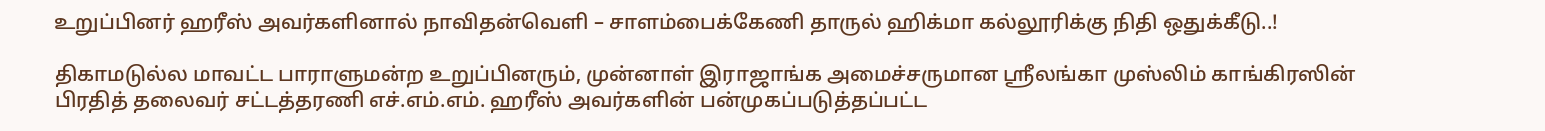உறுப்பினர் ஹரீஸ் அவர்களினால் நாவிதன்வெளி – சாளம்பைக்கேணி தாருல் ஹிக்மா கல்லூரிக்கு நிதி ஒதுக்கீடு..!

திகாமடுல்ல மாவட்ட பாராளுமன்ற உறுப்பினரும், முன்னாள் இராஜாங்க அமைச்சருமான ஸ்ரீலங்கா முஸ்லிம் காங்கிரஸின் பிரதித் தலைவர் சட்டத்தரணி எச்.எம்.எம். ஹரீஸ் அவர்களின் பன்முகப்படுத்தப்பட்ட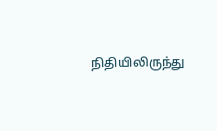நிதியிலிருந்து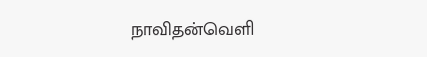நாவிதன்வெளி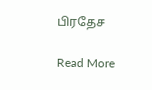பிரதேச

Read More